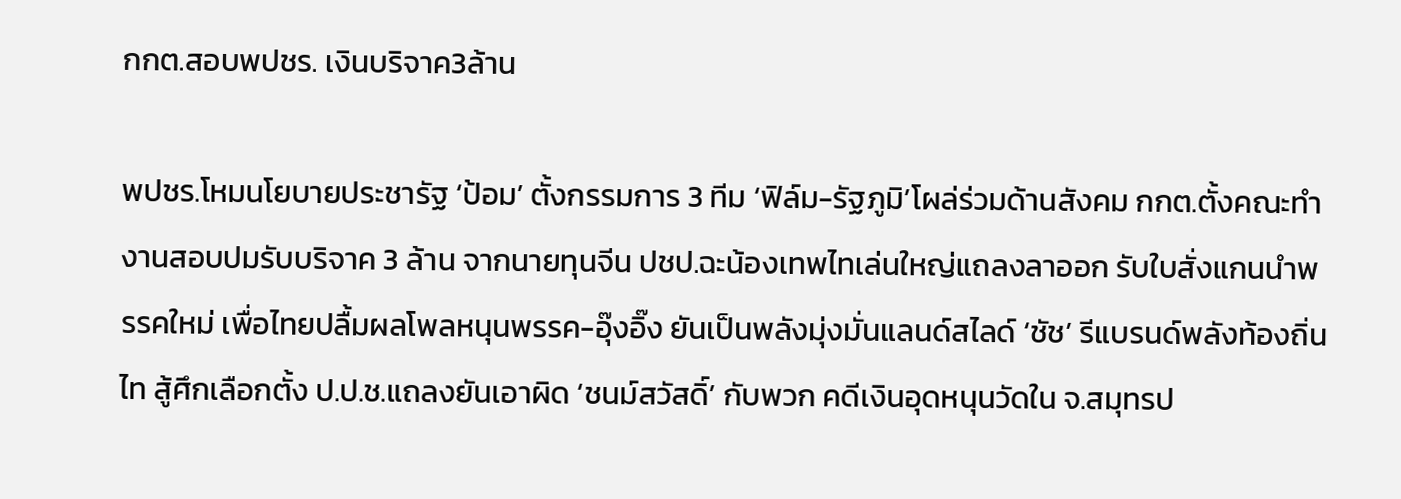กกต.สอบพปชร. เงินบริจาค3ล้าน

พปชร.โหมนโยบายประชารัฐ ‘ป้อม’ ตั้งกรรมการ 3 ทีม ‘ฟิล์ม-รัฐภูมิ’โผล่ร่วมด้านสังคม กกต.ตั้งคณะทำงานสอบปมรับบริจาค 3 ล้าน จากนายทุนจีน ปชป.ฉะน้องเทพไทเล่นใหญ่แถลงลาออก รับใบสั่งแกนนำพรรคใหม่ เพื่อไทยปลื้มผลโพลหนุนพรรค-อุ๊งอิ๊ง ยันเป็นพลังมุ่งมั่นแลนด์สไลด์ ‘ชัช’ รีแบรนด์พลังท้องถิ่นไท สู้ศึกเลือกตั้ง ป.ป.ช.แถลงยันเอาผิด ‘ชนม์สวัสดิ์’ กับพวก คดีเงินอุดหนุนวัดใน จ.สมุทรป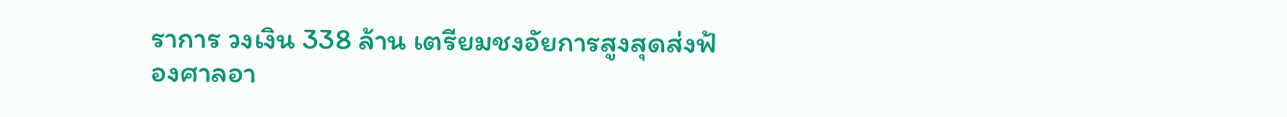ราการ วงเงิน 338 ล้าน เตรียมชงอัยการสูงสุดส่งฟ้องศาลอา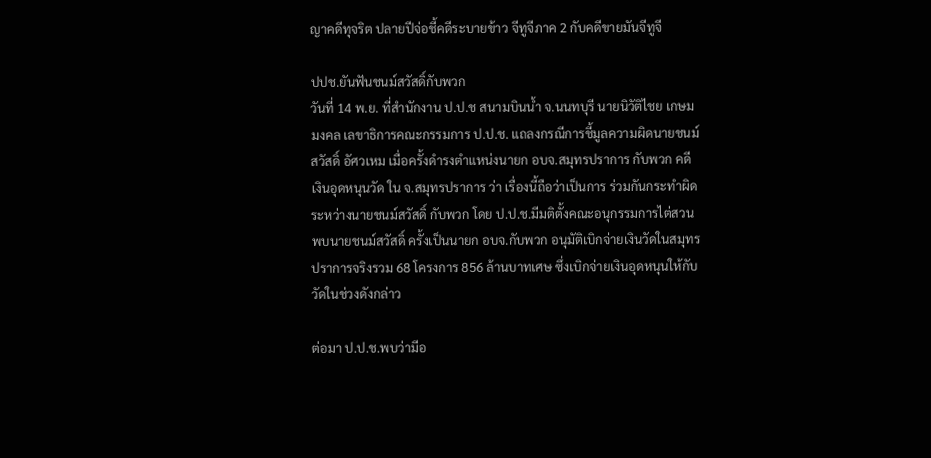ญาคดีทุจริต ปลายปีจ่อชี้คดีระบายข้าว จีทูจีภาค 2 กับคดีขายมันจีทูจี

ปปช.ยันฟันชนม์สวัสดิ์กับพวก
วันที่ 14 พ.ย. ที่สำนักงาน ป.ป.ช สนามบินน้ำ จ.นนทบุรี นายนิวัติไชย เกษมมงคล เลขาธิการคณะกรรมการ ป.ป.ช. แถลงกรณีการชี้มูลความผิดนายชนม์สวัสดิ์ อัศวเหม เมื่อครั้งดำรงตำแหน่งนายก อบจ.สมุทรปราการ กับพวก คดีเงินอุดหนุนวัด ใน จ.สมุทรปราการ ว่า เรื่องนี้ถือว่าเป็นการ ร่วมกันกระทำผิดระหว่างนายชนม์สวัสดิ์ กับพวก โดย ป.ป.ช.มีมติตั้งคณะอนุกรรมการไต่สวน พบนายชนม์สวัสดิ์ ครั้งเป็นนายก อบจ.กับพวก อนุมัติเบิกจ่ายเงินวัดในสมุทรปราการจริงรวม 68 โครงการ 856 ล้านบาทเศษ ซึ่งเบิกจ่ายเงินอุดหนุนให้กับวัดในช่วงดังกล่าว

ต่อมา ป.ป.ช.พบว่ามีอ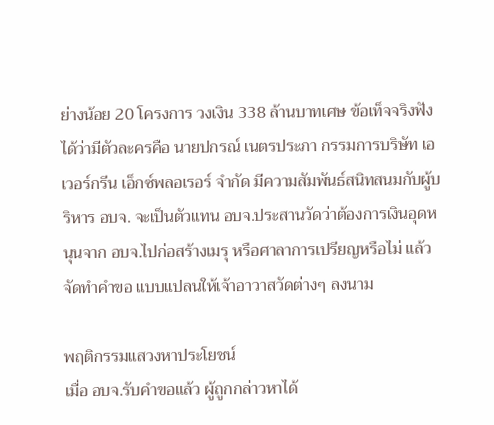ย่างน้อย 20 โครงการ วงเงิน 338 ล้านบาทเศษ ข้อเท็จจริงฟังได้ว่ามีตัวละครคือ นายปกรณ์ เนตรประภา กรรมการบริษัท เอเวอร์กรีน เอ็กซ์พลอเรอร์ จำกัด มีความสัมพันธ์สนิทสนมกับผู้บริหาร อบจ. จะเป็นตัวแทน อบจ.ประสานวัดว่าต้องการเงินอุดหนุนจาก อบจ.ไปก่อสร้างเมรุ หรือศาลาการเปรียญหรือไม่ แล้วจัดทำคำขอ แบบแปลนให้เจ้าอาวาสวัดต่างๆ ลงนาม

พฤติกรรมแสวงหาประโยชน์
เมื่อ อบจ.รับคำขอแล้ว ผู้ถูกกล่าวหาได้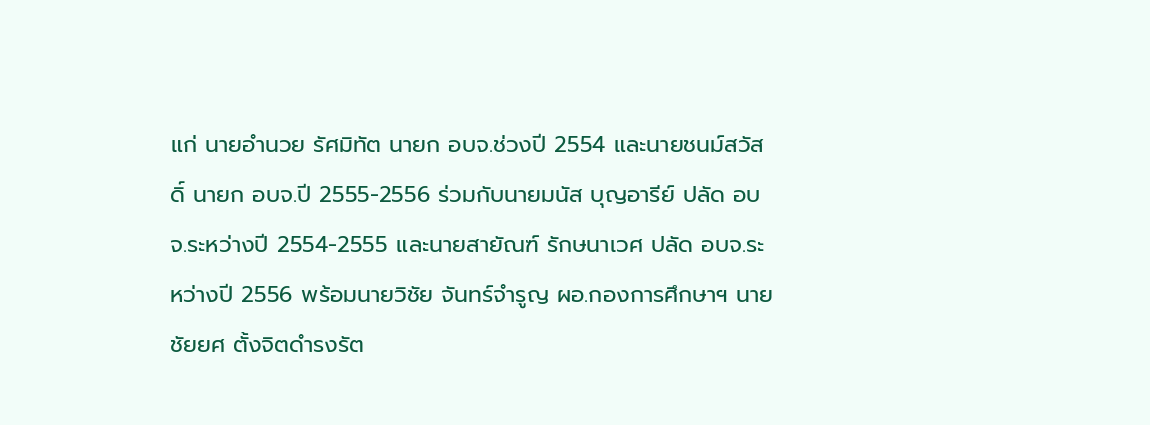แก่ นายอำนวย รัศมิทัต นายก อบจ.ช่วงปี 2554 และนายชนม์สวัสดิ์ นายก อบจ.ปี 2555-2556 ร่วมกับนายมนัส บุญอารีย์ ปลัด อบจ.ระหว่างปี 2554-2555 และนายสายัณฑ์ รักษนาเวศ ปลัด อบจ.ระหว่างปี 2556 พร้อมนายวิชัย จันทร์จำรูญ ผอ.กองการศึกษาฯ นายชัยยศ ตั้งจิตดำรงรัต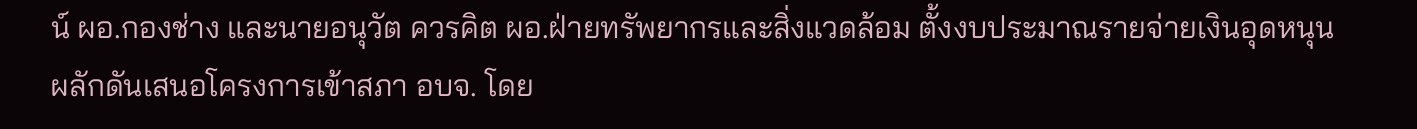น์ ผอ.กองช่าง และนายอนุวัต ควรคิต ผอ.ฝ่ายทรัพยากรและสิ่งแวดล้อม ตั้งงบประมาณรายจ่ายเงินอุดหนุน ผลักดันเสนอโครงการเข้าสภา อบจ. โดย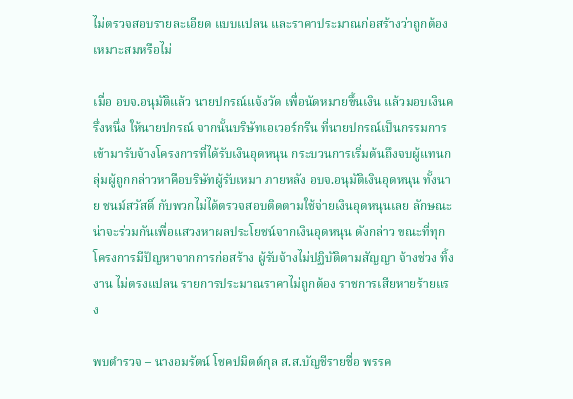ไม่ตรวจสอบรายละเอียด แบบแปลน และราคาประมาณก่อสร้างว่าถูกต้อง เหมาะสมหรือไม่

เมื่อ อบจ.อนุมัติแล้ว นายปกรณ์แจ้งวัด เพื่อนัดหมายขึ้นเงิน แล้วมอบเงินครึ่งหนึ่ง ให้นายปกรณ์ จากนั้นบริษัทเอเวอร์กรีน ที่นายปกรณ์เป็นกรรมการ เข้ามารับจ้างโครงการที่ได้รับเงินอุดหนุน กระบวนการเริ่มต้นถึงจบผู้แทนกลุ่มผู้ถูกกล่าวหาคือบริษัทผู้รับเหมา ภายหลัง อบจ.อนุมัติเงินอุดหนุน ทั้งนาย ชนม์สวัสดิ์ กับพวกไม่ได้ตรวจสอบติดตามใช้จ่ายเงินอุดหนุนเลย ลักษณะน่าจะร่วมกันเพื่อแสวงหาผลประโยชน์จากเงินอุดหนุน ดังกล่าว ขณะที่ทุกโครงการมีปัญหาจากการก่อสร้าง ผู้รับจ้างไม่ปฏิบัติตามสัญญา จ้างช่วง ทิ้งงาน ไม่ตรงแปลน รายการประมาณราคาไม่ถูกต้อง ราชการเสียหายร้ายแรง

พบตำรวจ – นางอมรัตน์ โชคปมิตต์กุล ส.ส.บัญชีรายชื่อ พรรค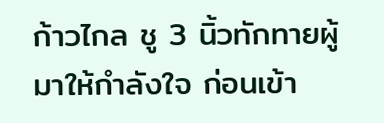ก้าวไกล ชู 3 นิ้วทักทายผู้มาให้กำลังใจ ก่อนเข้า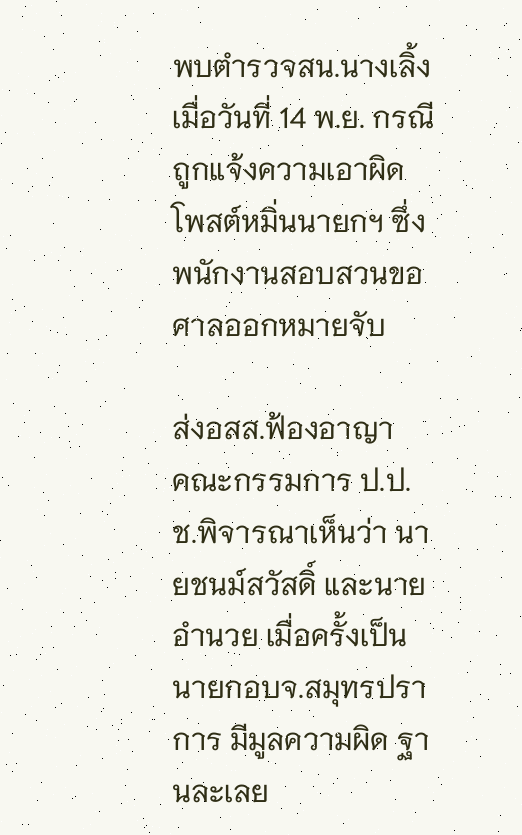พบตำรวจสน.นางเลิ้ง เมื่อวันที่ 14 พ.ย. กรณีถูกแจ้งความเอาผิดโพสต์หมิ่นนายกฯ ซึ่งพนักงานสอบสวนขอศาลออกหมายจับ

ส่งอสส.ฟ้องอาญา
คณะกรรมการ ป.ป.ช.พิจารณาเห็นว่า นายชนม์สวัสดิ์ และนายอำนวย เมื่อครั้งเป็นนายกอบจ.สมุทรปราการ มีมูลความผิด ฐานละเลย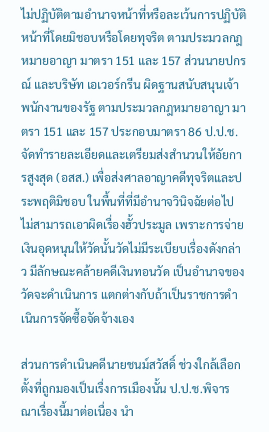ไม่ปฏิบัติตามอำนาจหน้าที่หรือละเว้นการปฏิบัติหน้าที่โดยมิชอบหรือโดยทุจริต ตามประมวลกฎหมายอาญา มาตรา 151 และ 157 ส่วนนายปกรณ์ และบริษัท เอเวอร์กรีน ผิดฐานสนับสนุนเจ้าพนักงานของรัฐ ตามประมวลกฎหมายอาญา มาตรา 151 และ 157 ประกอบมาตรา 86 ป.ป.ช. จัดทำรายละเอียดและเตรียมส่งสำนวนให้อัยการสูงสุด (อสส.) เพื่อส่งศาลอาญาคดีทุจริตและประพฤติมิชอบ ในพื้นที่ที่มีอำนาจวินิจฉัยต่อไป ไม่สามารถเอาผิดเรื่องฮั้วประมูล เพราะการจ่ายเงินอุดหนุนให้วัดนั้นวัดไม่มีระเบียบเรื่องดังกล่าว มีลักษณะคล้ายคดีเงินทอนวัด เป็นอำนาจของวัดจะดำเนินการ แตกต่างกับถ้าเป็นราชการดำเนินการจัดซื้อจัดจ้างเอง

ส่วนการดำเนินคดีนายชนม์สวัสดิ์ ช่วงใกล้เลือกตั้งที่ถูกมองเป็นเรื่งการเมืองนั้น ป.ป.ช.พิจารณาเรื่องนี้มาต่อเนื่อง นำ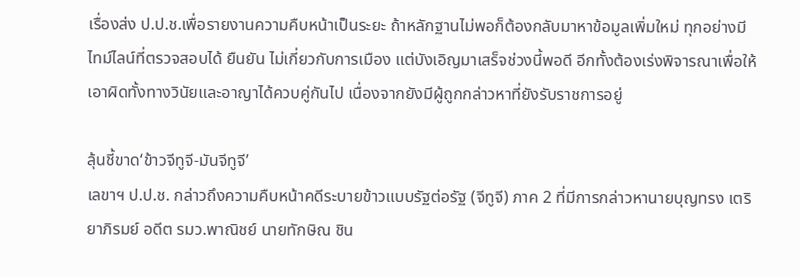เรื่องส่ง ป.ป.ช.เพื่อรายงานความคืบหน้าเป็นระยะ ถ้าหลักฐานไม่พอก็ต้องกลับมาหาข้อมูลเพิ่มใหม่ ทุกอย่างมีไทม์ไลน์ที่ตรวจสอบได้ ยืนยัน ไม่เกี่ยวกับการเมือง แต่บังเอิญมาเสร็จช่วงนี้พอดี อีกทั้งต้องเร่งพิจารณาเพื่อให้เอาผิดทั้งทางวินัยและอาญาได้ควบคู่กันไป เนื่องจากยังมีผู้ถูกกล่าวหาที่ยังรับราชการอยู่

ลุ้นชี้ขาด‘ข้าวจีทูจี-มันจีทูจี’
เลขาฯ ป.ป.ช. กล่าวถึงความคืบหน้าคดีระบายข้าวแบบรัฐต่อรัฐ (จีทูจี) ภาค 2 ที่มีการกล่าวหานายบุญทรง เตริยาภิรมย์ อดีต รมว.พาณิชย์ นายทักษิณ ชิน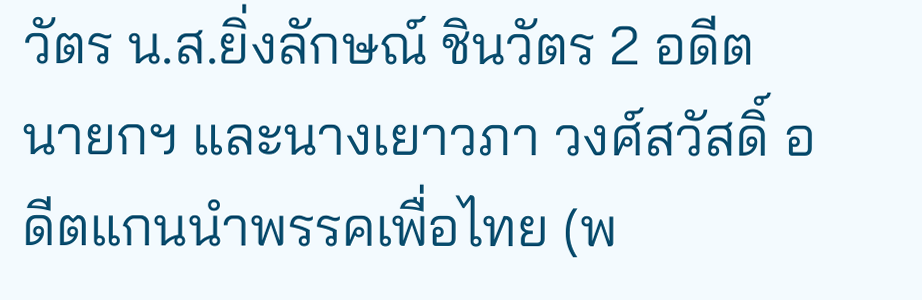วัตร น.ส.ยิ่งลักษณ์ ชินวัตร 2 อดีตนายกฯ และนางเยาวภา วงศ์สวัสดิ์ อดีตแกนนำพรรคเพื่อไทย (พ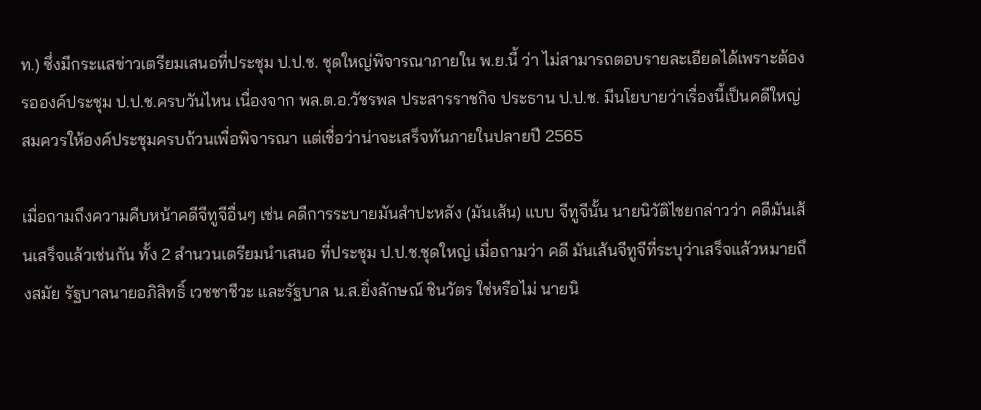ท.) ซึ่งมีกระแสข่าวเตรียมเสนอที่ประชุม ป.ป.ช. ชุดใหญ่พิจารณาภายใน พ.ย.นี้ ว่า ไม่สามารถตอบรายละเอียดได้เพราะต้องรอองค์ประชุม ป.ป.ช.ครบวันไหน เนื่องจาก พล.ต.อ.วัชรพล ประสารราชกิจ ประธาน ป.ป.ช. มีนโยบายว่าเรื่องนี้เป็นคดีใหญ่ สมควรให้องค์ประชุมครบถ้วนเพื่อพิจารณา แต่เชื่อว่าน่าจะเสร็จทันภายในปลายปี 2565

เมื่อถามถึงความคืบหน้าคดีจีทูจีอื่นๆ เช่น คดีการระบายมันสำปะหลัง (มันเส้น) แบบ จีทูจีนั้น นายนิวัติไชยกล่าวว่า คดีมันเส้นเสร็จแล้วเช่นกัน ทั้ง 2 สำนวนเตรียมนำเสนอ ที่ประชุม ป.ป.ช.ชุดใหญ่ เมื่อถามว่า คดี มันเส้นจีทูจีที่ระบุว่าเสร็จแล้วหมายถึงสมัย รัฐบาลนายอภิสิทธิ์ เวชชาชีวะ และรัฐบาล น.ส.ยิ่งลักษณ์ ชินวัตร ใช่หรือไม่ นายนิ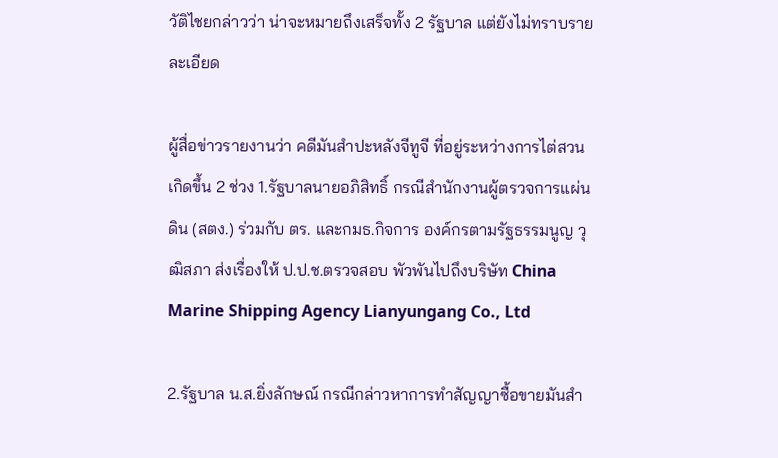วัติไชยกล่าวว่า น่าจะหมายถึงเสร็จทั้ง 2 รัฐบาล แต่ยังไม่ทราบรายละเอียด

ผู้สื่อข่าวรายงานว่า คดีมันสำปะหลังจีทูจี ที่อยู่ระหว่างการไต่สวนเกิดขึ้น 2 ช่วง 1.รัฐบาลนายอภิสิทธิ์ กรณีสำนักงานผู้ตรวจการแผ่นดิน (สตง.) ร่วมกับ ตร. และกมธ.กิจการ องค์กรตามรัฐธรรมนูญ วุฒิสภา ส่งเรื่องให้ ป.ป.ช.ตรวจสอบ พัวพันไปถึงบริษัท China Marine Shipping Agency Lianyungang Co., Ltd

2.รัฐบาล น.ส.ยิ่งลักษณ์ กรณีกล่าวหาการทำสัญญาซื้อขายมันสำ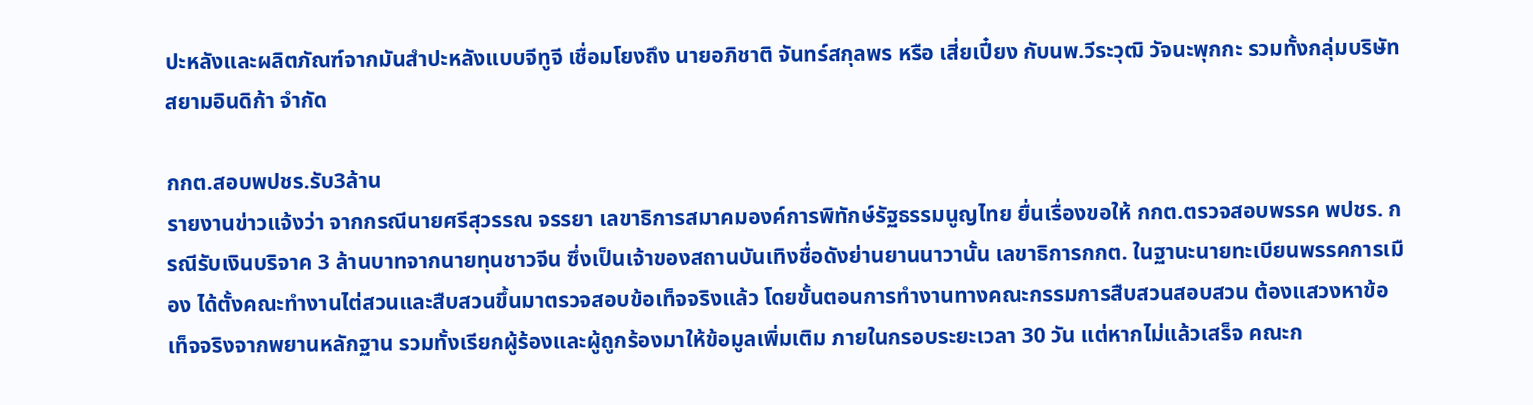ปะหลังและผลิตภัณฑ์จากมันสำปะหลังแบบจีทูจี เชื่อมโยงถึง นายอภิชาติ จันทร์สกุลพร หรือ เสี่ยเปี๋ยง กับนพ.วีระวุฒิ วัจนะพุกกะ รวมทั้งกลุ่มบริษัท สยามอินดิก้า จำกัด

กกต.สอบพปชร.รับ3ล้าน
รายงานข่าวแจ้งว่า จากกรณีนายศรีสุวรรณ จรรยา เลขาธิการสมาคมองค์การพิทักษ์รัฐธรรมนูญไทย ยื่นเรื่องขอให้ กกต.ตรวจสอบพรรค พปชร. กรณีรับเงินบริจาค 3 ล้านบาทจากนายทุนชาวจีน ซึ่งเป็นเจ้าของสถานบันเทิงชื่อดังย่านยานนาวานั้น เลขาธิการกกต. ในฐานะนายทะเบียนพรรคการเมือง ได้ตั้งคณะทำงานไต่สวนและสืบสวนขึ้นมาตรวจสอบข้อเท็จจริงแล้ว โดยขั้นตอนการทำงานทางคณะกรรมการสืบสวนสอบสวน ต้องแสวงหาข้อเท็จจริงจากพยานหลักฐาน รวมทั้งเรียกผู้ร้องและผู้ถูกร้องมาให้ข้อมูลเพิ่มเติม ภายในกรอบระยะเวลา 30 วัน แต่หากไม่แล้วเสร็จ คณะก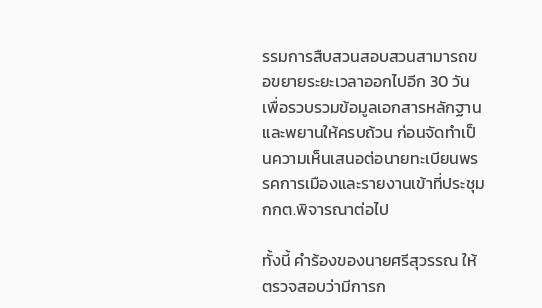รรมการสืบสวนสอบสวนสามารถขอขยายระยะเวลาออกไปอีก 30 วัน เพื่อรวบรวมข้อมูลเอกสารหลักฐาน และพยานให้ครบถ้วน ก่อนจัดทำเป็นความเห็นเสนอต่อนายทะเบียนพรรคการเมืองและรายงานเข้าที่ประชุมกกต.พิจารณาต่อไป

ทั้งนี้ คำร้องของนายศรีสุวรรณ ให้ตรวจสอบว่ามีการก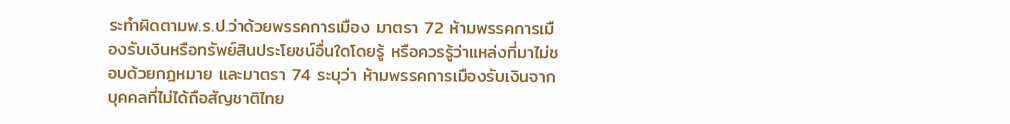ระทำผิดตามพ.ร.ป.ว่าด้วยพรรคการเมือง มาตรา 72 ห้ามพรรคการเมืองรับเงินหรือทรัพย์สินประโยชน์อื่นใดโดยรู้ หรือควรรู้ว่าแหล่งที่มาไม่ชอบด้วยกฎหมาย และมาตรา 74 ระบุว่า ห้ามพรรคการเมืองรับเงินจากบุคคลที่ไม่ได้ถือสัญชาติไทย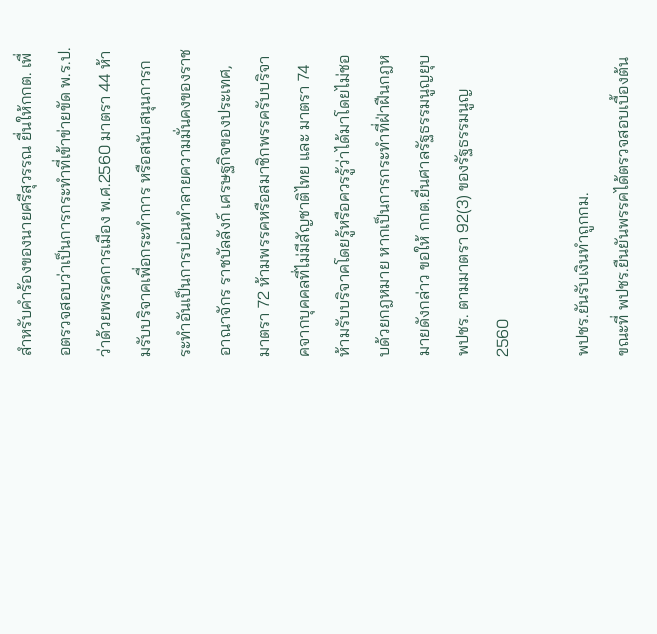สำหรับคำร้องของนายศรีสุวรรณ ยื่นให้กกต. เพื่อตรวจสอบว่าเป็นการกระทำที่เข้าข่ายขัด พ.ร.ป.ว่าด้วยพรรคการเมือง พ.ศ.2560 มาตรา 44 ห้ามรับบริจาคเพื่อกระทำการ หรือสนับสนุนการกระทำอันเป็นการบ่อนทำลายความมั่นคงของราชอาณาจักร ราชบัลลังก์ เศรษฐกิจของประเทศ, มาตรา 72 ห้ามพรรคหรือสมาชิกพรรครับบริจาคจากบุคคลที่ไม่มีสัญชาติไทย และ มาตรา 74 ห้ามรับบริจาคโดยรู้หรือควรรู้ว่าได้มาโดยไม่ชอบด้วยกฎหมาย หากเป็นการกระทำที่ฝ่าฝืนกฎหมายดังกล่าว ขอให้ กกต.ยื่นศาลรัฐธรรมนูญยุบ พปชร. ตามมาตรา 92(3) ของรัฐธรรมนูญ 2560

พปชร.ยันรับเงินทำถูกกม.
ขณะที่ พปชร.ยืนยันพรรคได้ตรวจสอบเบื้องต้น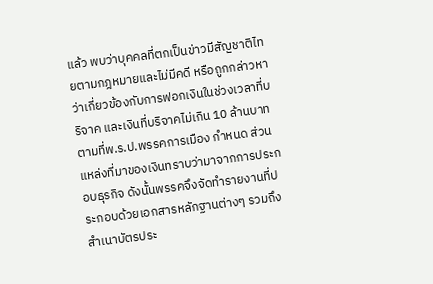แล้ว พบว่าบุคคลที่ตกเป็นข่าวมีสัญชาติไทยตามกฎหมายและไม่มีคดี หรือถูกกล่าวหาว่าเกี่ยวข้องกับการฟอกเงินในช่วงเวลาที่บริจาค และเงินที่บริจาคไม่เกิน 10 ล้านบาท ตามที่พ.ร.ป.พรรคการเมือง กำหนด ส่วนแหล่งที่มาของเงินทราบว่ามาจากการประกอบธุรกิจ ดังนั้นพรรคจึงจัดทำรายงานที่ประกอบด้วยเอกสารหลักฐานต่างๆ รวมถึงสำเนาบัตรประ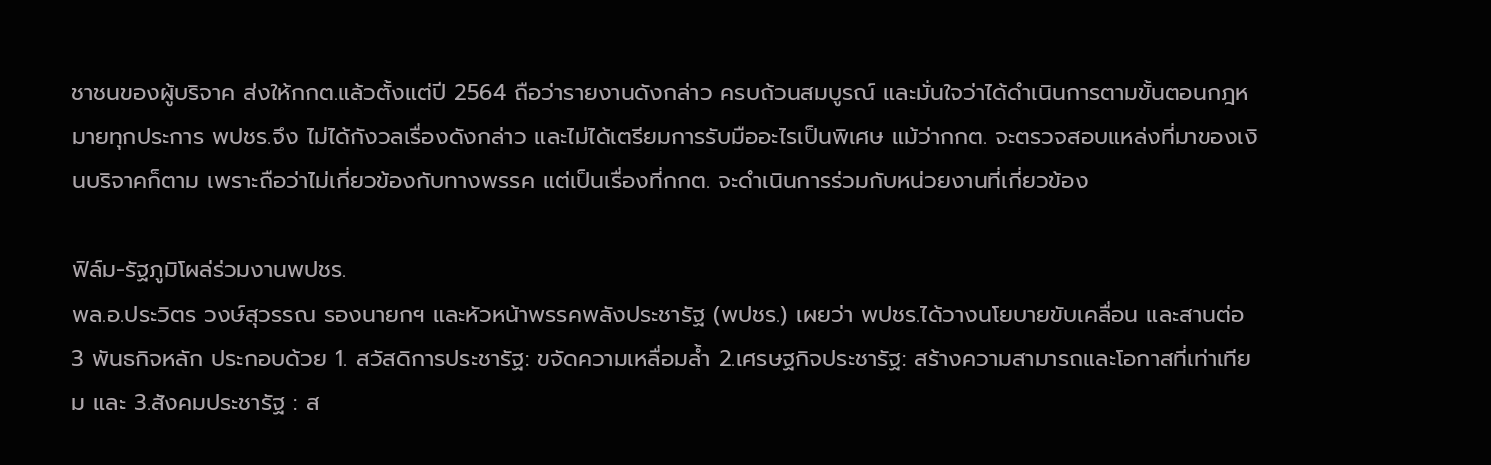ชาชนของผู้บริจาค ส่งให้กกต.แล้วตั้งแต่ปี 2564 ถือว่ารายงานดังกล่าว ครบถ้วนสมบูรณ์ และมั่นใจว่าได้ดำเนินการตามขั้นตอนกฎหมายทุกประการ พปชร.จึง ไม่ได้กังวลเรื่องดังกล่าว และไม่ได้เตรียมการรับมืออะไรเป็นพิเศษ แม้ว่ากกต. จะตรวจสอบแหล่งที่มาของเงินบริจาคก็ตาม เพราะถือว่าไม่เกี่ยวข้องกับทางพรรค แต่เป็นเรื่องที่กกต. จะดำเนินการร่วมกับหน่วยงานที่เกี่ยวข้อง

ฟิล์ม-รัฐภูมิโผล่ร่วมงานพปชร.
พล.อ.ประวิตร วงษ์สุวรรณ รองนายกฯ และหัวหน้าพรรคพลังประชารัฐ (พปชร.) เผยว่า พปชร.ได้วางนโยบายขับเคลื่อน และสานต่อ 3 พันธกิจหลัก ประกอบด้วย 1. สวัสดิการประชารัฐ: ขจัดความเหลื่อมล้ำ 2.เศรษฐกิจประชารัฐ: สร้างความสามารถและโอกาสที่เท่าเทียม และ 3.สังคมประชารัฐ : ส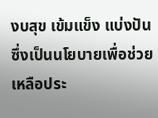งบสุข เข้มแข็ง แบ่งปัน ซึ่งเป็นนโยบายเพื่อช่วยเหลือประ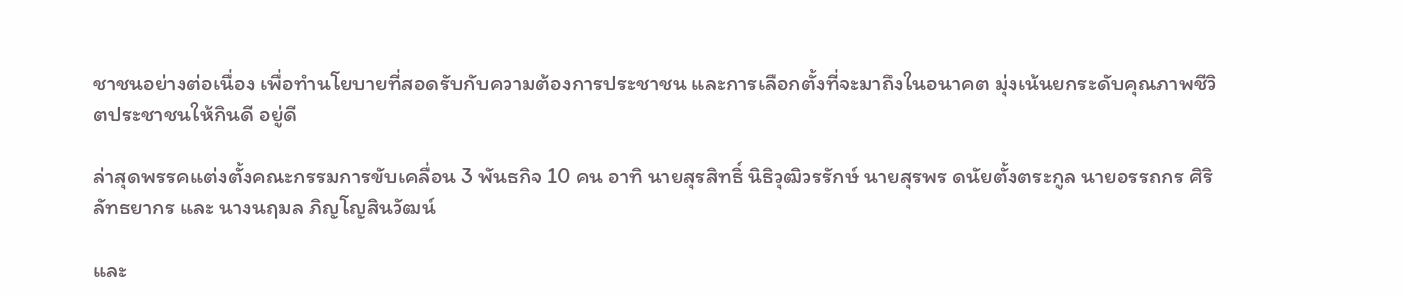ชาชนอย่างต่อเนื่อง เพื่อทำนโยบายที่สอดรับกับความต้องการประชาชน และการเลือกตั้งที่จะมาถึงในอนาคต มุ่งเน้นยกระดับคุณภาพชีวิตประชาชนให้กินดี อยู่ดี

ล่าสุดพรรคแต่งตั้งคณะกรรมการขับเคลื่อน 3 พันธกิจ 10 คน อาทิ นายสุรสิทธิ์ นิธิวุฒิวรรักษ์ นายสุรพร ดนัยตั้งตระกูล นายอรรถกร ศิริลัทธยากร และ นางนฤมล ภิญโญสินวัฒน์

และ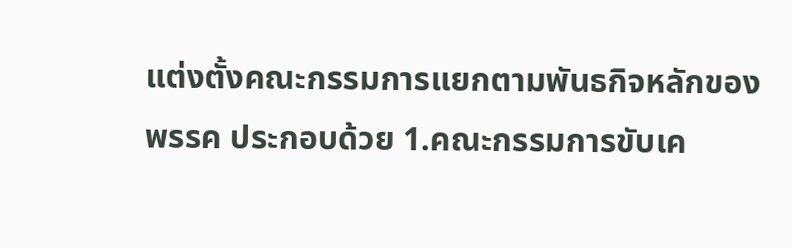แต่งตั้งคณะกรรมการแยกตามพันธกิจหลักของพรรค ประกอบด้วย 1.คณะกรรมการขับเค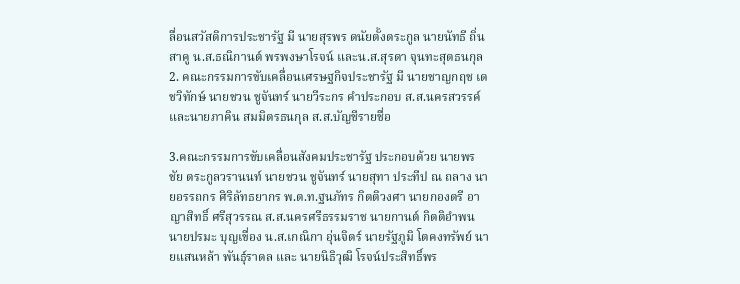ลื่อนสวัสดิการประชารัฐ มี นายสุรพร ดนัยตั้งตระกูล นายนัทธี ถิ่นสาคู น.ส.ธณิกานต์ พรพงษาโรจน์ และน.ส.สุรดา จุนทะสุตธนกุล 2. คณะกรรมการขับเคลื่อนเศรษฐกิจประชารัฐ มี นายชาญกฤช เดชวิทักษ์ นายชวน ชูจันทร์ นายวีระกร คำประกอบ ส.ส.นครสวรรค์ และนายภาคิน สมมิตรธนกุล ส.ส.บัญชีรายชื่อ

3.คณะกรรมการขับเคลื่อนสังคมประชารัฐ ประกอบด้วย นายพรชัย ตระกูลวรานนท์ นายชวน ชูจันทร์ นายสุทา ประทีป ณ ถลาง นายอรรถกร ศิริลัทธยากร พ.ต.ท.ฐนภัทร กิตติวงศา นายกองตรี อาญาสิทธิ์ ศรีสุวรรณ ส.ส.นครศรีธรรมราช นายกานต์ กิตติอำพน นายปรมะ บุญเขื่อง น.ส.เกณิกา อุ่นจิตร์ นายรัฐภูมิ โตคงทรัพย์ นายแสนหล้า พันธุ์ราดล และ นายนิธิวุฒิ โรจน์ประสิทธิ์พร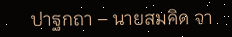ปาฐกถา – นายสมคิด จา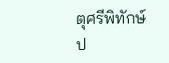ตุศรีพิทักษ์ ป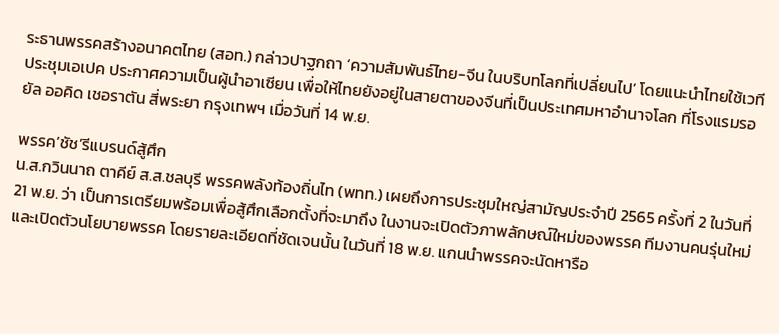ระธานพรรคสร้างอนาคตไทย (สอท.) กล่าวปาฐกถา ‘ความสัมพันธ์ไทย-จีน ในบริบทโลกที่เปลี่ยนไป’ โดยแนะนำไทยใช้เวทีประชุมเอเปค ประกาศความเป็นผู้นำอาเซียน เพื่อให้ไทยยังอยู่ในสายตาของจีนที่เป็นประเทศมหาอำนาจโลก ที่โรงแรมรอยัล ออคิด เชอราตัน สี่พระยา กรุงเทพฯ เมื่อวันที่ 14 พ.ย.

พรรค‘ชัช’รีแบรนด์สู้ศึก
น.ส.กวินนาถ ตาคีย์ ส.ส.ชลบุรี พรรคพลังท้องถิ่นไท (พทท.) เผยถึงการประชุมใหญ่สามัญประจำปี 2565 ครั้งที่ 2 ในวันที่ 21 พ.ย. ว่า เป็นการเตรียมพร้อมเพื่อสู้ศึกเลือกตั้งที่จะมาถึง ในงานจะเปิดตัวภาพลักษณ์ใหม่ของพรรค ทีมงานคนรุ่นใหม่ และเปิดตัวนโยบายพรรค โดยรายละเอียดที่ชัดเจนนั้น ในวันที่ 18 พ.ย. แกนนำพรรคจะนัดหารือ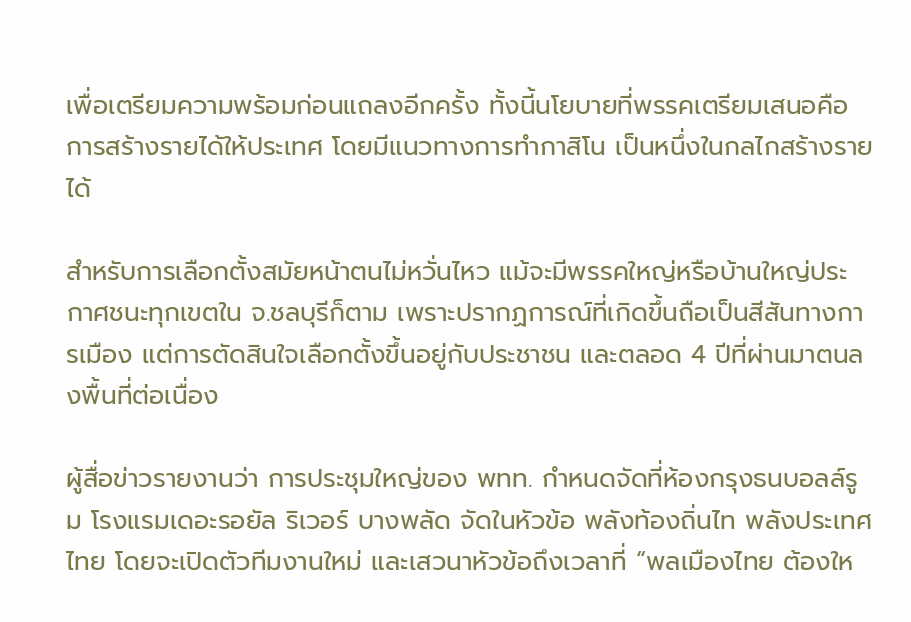เพื่อเตรียมความพร้อมก่อนแถลงอีกครั้ง ทั้งนี้นโยบายที่พรรคเตรียมเสนอคือ การสร้างรายได้ให้ประเทศ โดยมีแนวทางการทำกาสิโน เป็นหนึ่งในกลไกสร้างรายได้

สำหรับการเลือกตั้งสมัยหน้าตนไม่หวั่นไหว แม้จะมีพรรคใหญ่หรือบ้านใหญ่ประกาศชนะทุกเขตใน จ.ชลบุรีก็ตาม เพราะปรากฏการณ์ที่เกิดขึ้นถือเป็นสีสันทางการเมือง แต่การตัดสินใจเลือกตั้งขึ้นอยู่กับประชาชน และตลอด 4 ปีที่ผ่านมาตนลงพื้นที่ต่อเนื่อง

ผู้สื่อข่าวรายงานว่า การประชุมใหญ่ของ พทท. กำหนดจัดที่ห้องกรุงธนบอลล์รูม โรงแรมเดอะรอยัล ริเวอร์ บางพลัด จัดในหัวข้อ พลังท้องถิ่นไท พลังประเทศไทย โดยจะเปิดตัวทีมงานใหม่ และเสวนาหัวข้อถึงเวลาที่ “พลเมืองไทย ต้องให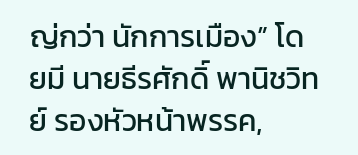ญ่กว่า นักการเมือง” โดยมี นายธีรศักดิ์ พานิชวิทย์ รองหัวหน้าพรรค,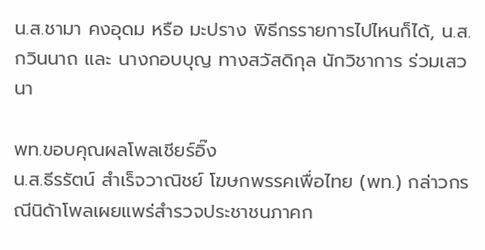น.ส.ชามา คงอุดม หรือ มะปราง พิธีกรรายการไปไหนก็ได้, น.ส.กวินนาถ และ นางกอบบุญ ทางสวัสดิกุล นักวิชาการ ร่วมเสวนา

พท.ขอบคุณผลโพลเชียร์อิ๊ง
น.ส.ธีรรัตน์ สำเร็จวาณิชย์ โฆษกพรรคเพื่อไทย (พท.) กล่าวกรณีนิด้าโพลเผยแพร่สำรวจประชาชนภาคก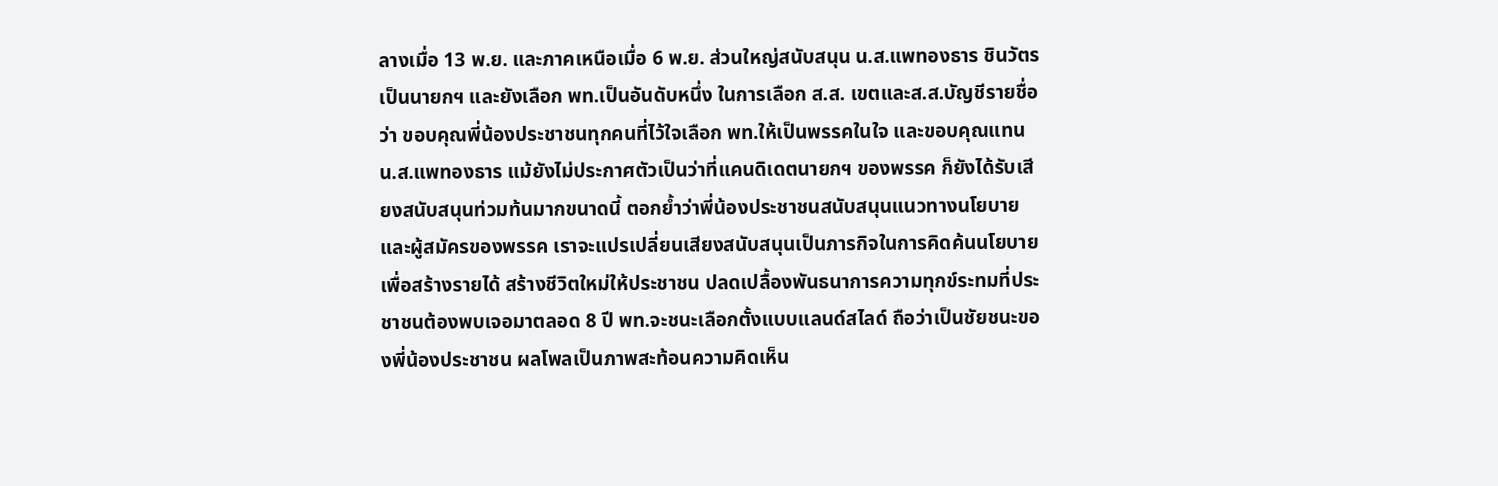ลางเมื่อ 13 พ.ย. และภาคเหนือเมื่อ 6 พ.ย. ส่วนใหญ่สนับสนุน น.ส.แพทองธาร ชินวัตร เป็นนายกฯ และยังเลือก พท.เป็นอันดับหนึ่ง ในการเลือก ส.ส. เขตและส.ส.บัญชีรายชื่อว่า ขอบคุณพี่น้องประชาชนทุกคนที่ไว้ใจเลือก พท.ให้เป็นพรรคในใจ และขอบคุณแทน น.ส.แพทองธาร แม้ยังไม่ประกาศตัวเป็นว่าที่แคนดิเดตนายกฯ ของพรรค ก็ยังได้รับเสียงสนับสนุนท่วมท้นมากขนาดนี้ ตอกย้ำว่าพี่น้องประชาชนสนับสนุนแนวทางนโยบาย และผู้สมัครของพรรค เราจะแปรเปลี่ยนเสียงสนับสนุนเป็นภารกิจในการคิดค้นนโยบายเพื่อสร้างรายได้ สร้างชีวิตใหม่ให้ประชาชน ปลดเปลื้องพันธนาการความทุกข์ระทมที่ประชาชนต้องพบเจอมาตลอด 8 ปี พท.จะชนะเลือกตั้งแบบแลนด์สไลด์ ถือว่าเป็นชัยชนะของพี่น้องประชาชน ผลโพลเป็นภาพสะท้อนความคิดเห็น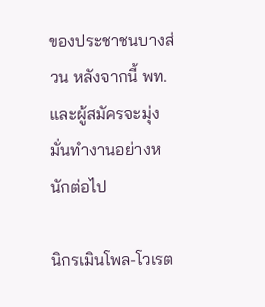ของประชาชนบางส่วน หลังจากนี้ พท. และผู้สมัครจะมุ่งมั่นทำงานอย่างหนักต่อไป

นิกรเมินโพล-โวเรต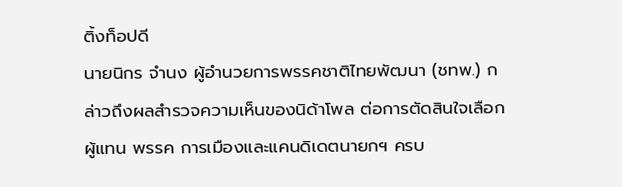ติ้งท็อปดี
นายนิกร จำนง ผู้อำนวยการพรรคชาติไทยพัฒนา (ชทพ.) กล่าวถึงผลสำรวจความเห็นของนิด้าโพล ต่อการตัดสินใจเลือกผู้แทน พรรค การเมืองและแคนดิเดตนายกฯ ครบ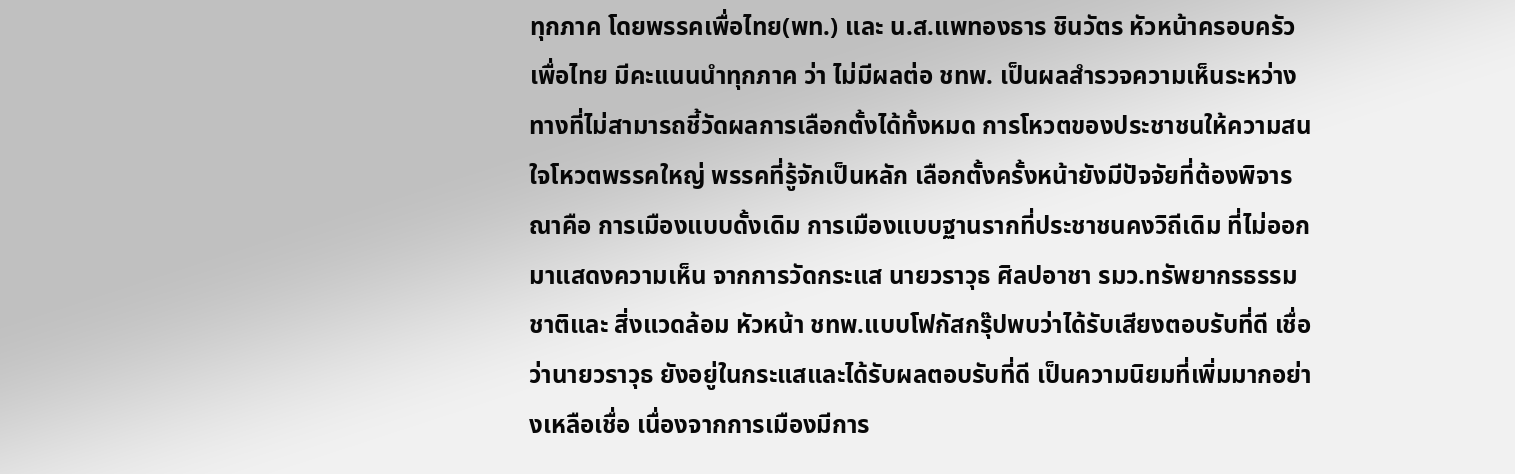ทุกภาค โดยพรรคเพื่อไทย(พท.) และ น.ส.แพทองธาร ชินวัตร หัวหน้าครอบครัวเพื่อไทย มีคะแนนนำทุกภาค ว่า ไม่มีผลต่อ ชทพ. เป็นผลสำรวจความเห็นระหว่างทางที่ไม่สามารถชี้วัดผลการเลือกตั้งได้ทั้งหมด การโหวตของประชาชนให้ความสนใจโหวตพรรคใหญ่ พรรคที่รู้จักเป็นหลัก เลือกตั้งครั้งหน้ายังมีปัจจัยที่ต้องพิจารณาคือ การเมืองแบบดั้งเดิม การเมืองแบบฐานรากที่ประชาชนคงวิถีเดิม ที่ไม่ออกมาแสดงความเห็น จากการวัดกระแส นายวราวุธ ศิลปอาชา รมว.ทรัพยากรธรรมชาติและ สิ่งแวดล้อม หัวหน้า ชทพ.แบบโฟกัสกรุ๊ปพบว่าได้รับเสียงตอบรับที่ดี เชื่อว่านายวราวุธ ยังอยู่ในกระแสและได้รับผลตอบรับที่ดี เป็นความนิยมที่เพิ่มมากอย่างเหลือเชื่อ เนื่องจากการเมืองมีการ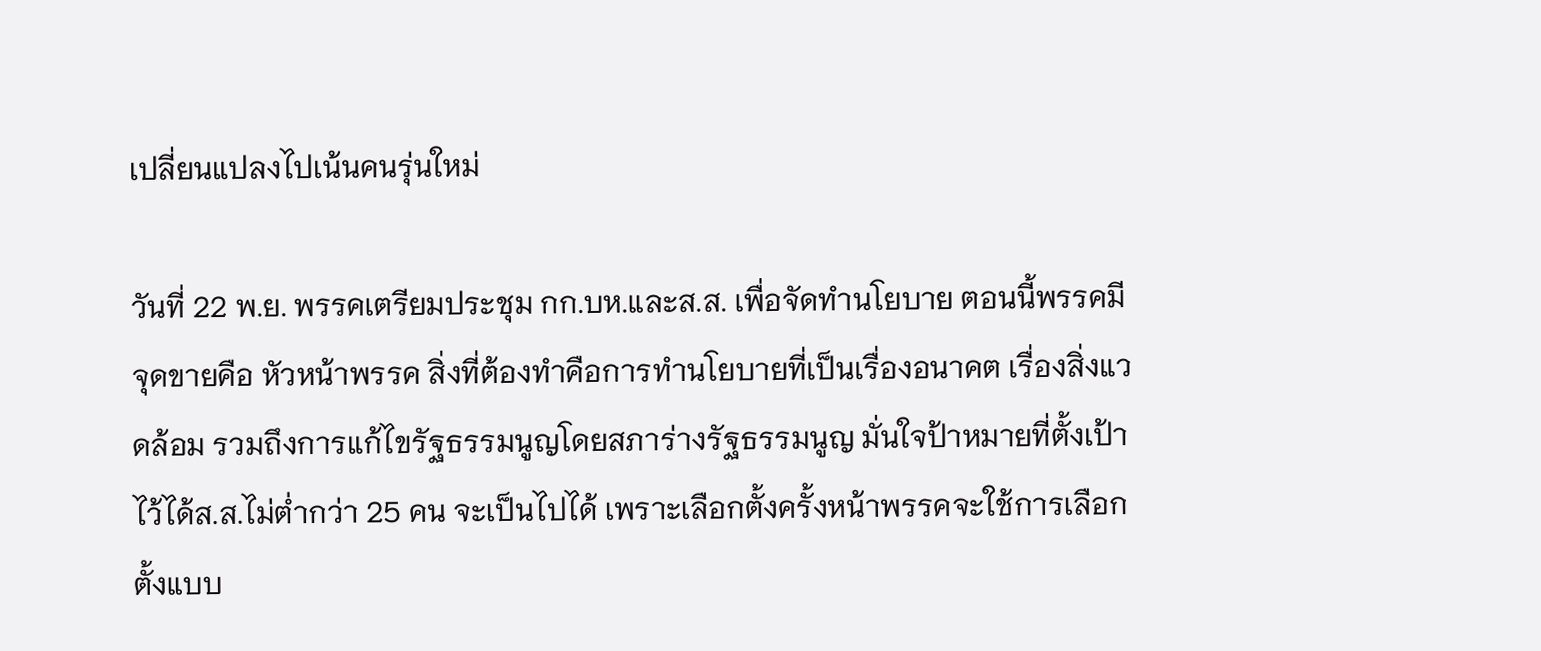เปลี่ยนแปลงไปเน้นคนรุ่นใหม่

วันที่ 22 พ.ย. พรรคเตรียมประชุม กก.บห.และส.ส. เพื่อจัดทำนโยบาย ตอนนี้พรรคมี จุดขายคือ หัวหน้าพรรค สิ่งที่ต้องทำคือการทำนโยบายที่เป็นเรื่องอนาคต เรื่องสิ่งแวดล้อม รวมถึงการแก้ไขรัฐธรรมนูญโดยสภาร่างรัฐธรรมนูญ มั่นใจป้าหมายที่ตั้งเป้าไว้ได้ส.ส.ไม่ต่ำกว่า 25 คน จะเป็นไปได้ เพราะเลือกตั้งครั้งหน้าพรรคจะใช้การเลือกตั้งแบบ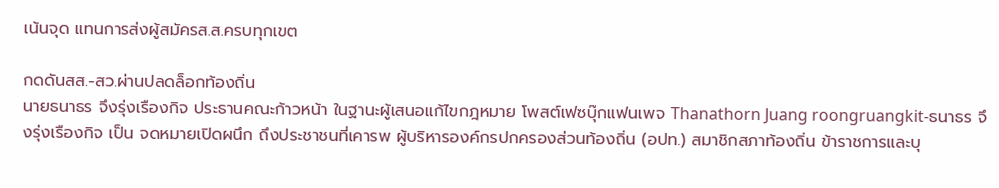เน้นจุด แทนการส่งผู้สมัครส.ส.ครบทุกเขต

กดดันสส.-สว.ผ่านปลดล็อกท้องถิ่น
นายธนาธร จึงรุ่งเรืองกิจ ประธานคณะก้าวหน้า ในฐานะผู้เสนอแก้ไขกฎหมาย โพสต์เฟซบุ๊กแฟนเพจ Thanathorn Juang roongruangkit-ธนาธร จึงรุ่งเรืองกิจ เป็น จดหมายเปิดผนึก ถึงประชาชนที่เคารพ ผู้บริหารองค์กรปกครองส่วนท้องถิ่น (อปท.) สมาชิกสภาท้องถิ่น ข้าราชการและบุ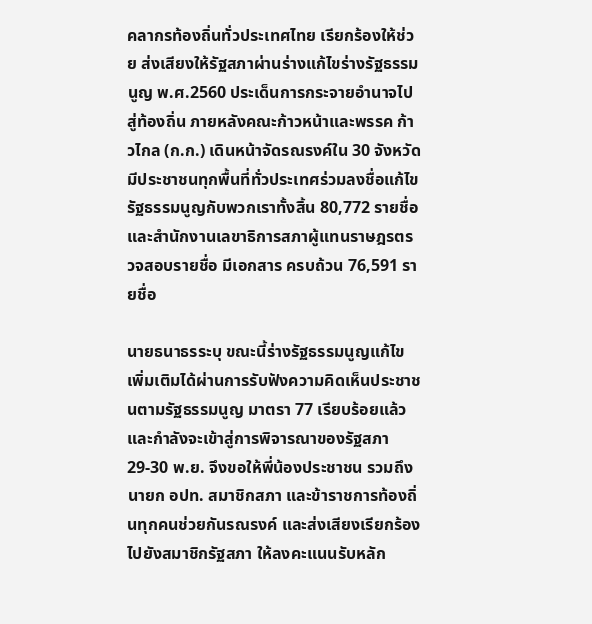คลากรท้องถิ่นทั่วประเทศไทย เรียกร้องให้ช่วย ส่งเสียงให้รัฐสภาผ่านร่างแก้ไขร่างรัฐธรรมนูญ พ.ศ.2560 ประเด็นการกระจายอำนาจไปสู่ท้องถิ่น ภายหลังคณะก้าวหน้าและพรรค ก้าวไกล (ก.ก.) เดินหน้าจัดรณรงค์ใน 30 จังหวัด มีประชาชนทุกพื้นที่ทั่วประเทศร่วมลงชื่อแก้ไขรัฐธรรมนูญกับพวกเราทั้งสิ้น 80,772 รายชื่อ และสำนักงานเลขาธิการสภาผู้แทนราษฎรตรวจสอบรายชื่อ มีเอกสาร ครบถ้วน 76,591 รายชื่อ

นายธนาธรระบุ ขณะนี้ร่างรัฐธรรมนูญแก้ไขเพิ่มเติมได้ผ่านการรับฟังความคิดเห็นประชาชนตามรัฐธรรมนูญ มาตรา 77 เรียบร้อยแล้ว และกำลังจะเข้าสู่การพิจารณาของรัฐสภา 29-30 พ.ย. จึงขอให้พี่น้องประชาชน รวมถึงนายก อปท. สมาชิกสภา และข้าราชการท้องถิ่นทุกคนช่วยกันรณรงค์ และส่งเสียงเรียกร้องไปยังสมาชิกรัฐสภา ให้ลงคะแนนรับหลัก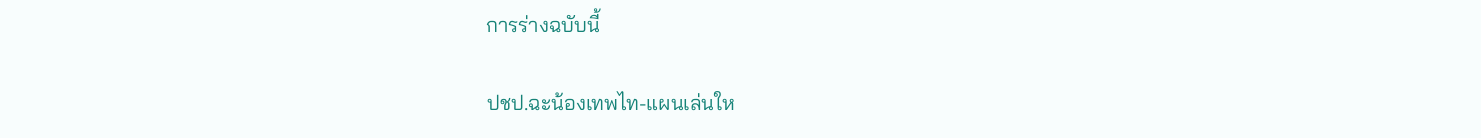การร่างฉบับนี้

ปชป.ฉะน้องเทพไท-แผนเล่นให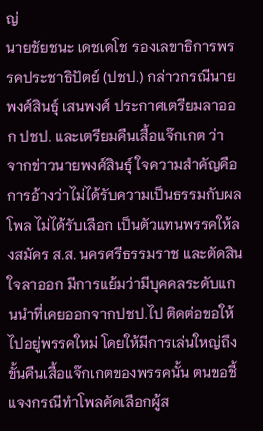ญ่
นายชัยชนะ เดชเดโช รองเลขาธิการพรรคประชาธิปัตย์ (ปชป.) กล่าวกรณีนายพงศ์สินธุ์ เสนพงศ์ ประกาศเตรียมลาออก ปชป. และเตรียมคืนเสื้อแจ๊กเกต ว่า จากข่าวนายพงศ์สินธุ์ ใจความสำคัญคือการอ้างว่าไม่ได้รับความเป็นธรรมกับผลโพล ไม่ได้รับเลือก เป็นตัวแทนพรรคให้ลงสมัคร ส.ส. นครศรีธรรมราช และตัดสินใจลาออก มีการแย้มว่ามีบุคคลระดับแกนนำที่เคยออกจากปชป.ไป ติดต่อขอให้ไปอยู่พรรคใหม่ โดยให้มีการเล่นใหญ่ถึงขั้นคืนเสื้อแจ๊กเกตของพรรคนั้น ตนขอชี้แจงกรณีทำโพลคัดเลือกผู้ส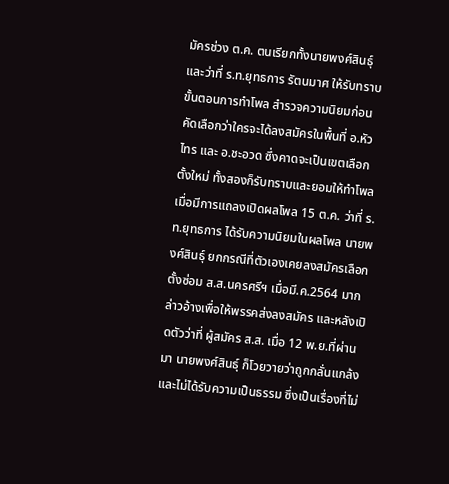มัครช่วง ต.ค. ตนเรียกทั้งนายพงศ์สินธุ์ และว่าที่ ร.ท.ยุทธการ รัตนมาศ ให้รับทราบขั้นตอนการทำโพล สำรวจความนิยมก่อนคัดเลือกว่าใครจะได้ลงสมัครในพื้นที่ อ.หัวไทร และ อ.ชะอวด ซึ่งคาดจะเป็นเขตเลือกตั้งใหม่ ทั้งสองก็รับทราบและยอมให้ทำโพล เมื่อมีการแถลงเปิดผลโพล 15 ต.ค. ว่าที่ ร.ท.ยุทธการ ได้รับความนิยมในผลโพล นายพงศ์สินธุ์ ยกกรณีที่ตัวเองเคยลงสมัครเลือกตั้งซ่อม ส.ส.นครศรีฯ เมื่อมี.ค.2564 มากล่าวอ้างเพื่อให้พรรคส่งลงสมัคร และหลังเปิดตัวว่าที่ ผู้สมัคร ส.ส. เมื่อ 12 พ.ย.ที่ผ่านมา นายพงศ์สินธุ์ ก็โวยวายว่าถูกกลั่นแกล้งและไม่ได้รับความเป็นธรรม ซึ่งเป็นเรื่องที่ไม่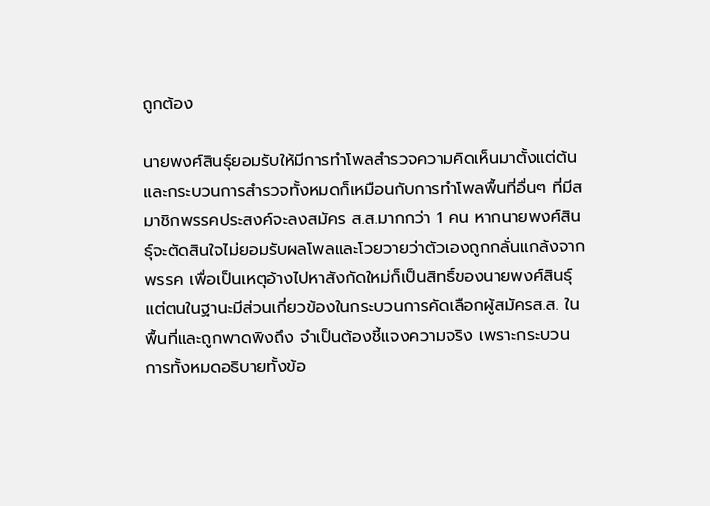ถูกต้อง

นายพงศ์สินธุ์ยอมรับให้มีการทำโพลสำรวจความคิดเห็นมาตั้งแต่ต้น และกระบวนการสำรวจทั้งหมดก็เหมือนกับการทำโพลพื้นที่อื่นๆ ที่มีสมาชิกพรรคประสงค์จะลงสมัคร ส.ส.มากกว่า 1 คน หากนายพงศ์สินธุ์จะตัดสินใจไม่ยอมรับผลโพลและโวยวายว่าตัวเองถูกกลั่นแกล้งจากพรรค เพื่อเป็นเหตุอ้างไปหาสังกัดใหม่ก็เป็นสิทธิ์ของนายพงศ์สินธุ์ แต่ตนในฐานะมีส่วนเกี่ยวข้องในกระบวนการคัดเลือกผู้สมัครส.ส. ในพื้นที่และถูกพาดพิงถึง จำเป็นต้องชี้แจงความจริง เพราะกระบวนการทั้งหมดอธิบายทั้งข้อ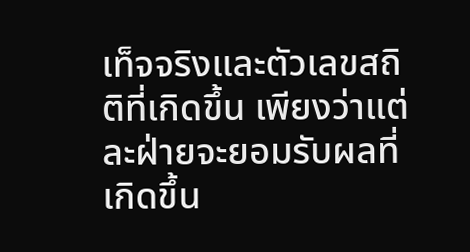เท็จจริงและตัวเลขสถิติที่เกิดขึ้น เพียงว่าแต่ละฝ่ายจะยอมรับผลที่เกิดขึ้น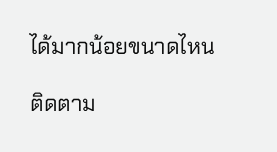ได้มากน้อยขนาดไหน

ติดตาม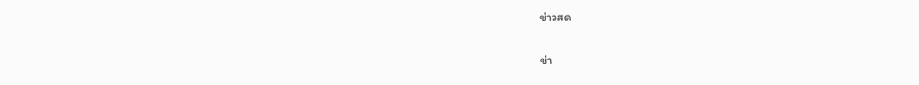ข่าวสด

ข่า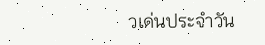วเด่นประจำวัน